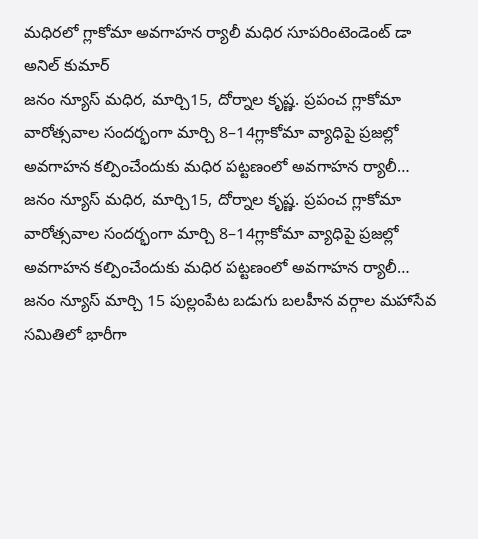మధిరలో గ్లాకోమా అవగాహన ర్యాలీ మధిర సూపరింటెండెంట్ డా అనిల్ కుమార్
జనం న్యూస్ మధిర, మార్చి15, దోర్నాల కృష్ణ. ప్రపంచ గ్లాకోమా వారోత్సవాల సందర్భంగా మార్చి 8–14గ్లాకోమా వ్యాధిపై ప్రజల్లో అవగాహన కల్పించేందుకు మధిర పట్టణంలో అవగాహన ర్యాలీ…
జనం న్యూస్ మధిర, మార్చి15, దోర్నాల కృష్ణ. ప్రపంచ గ్లాకోమా వారోత్సవాల సందర్భంగా మార్చి 8–14గ్లాకోమా వ్యాధిపై ప్రజల్లో అవగాహన కల్పించేందుకు మధిర పట్టణంలో అవగాహన ర్యాలీ…
జనం న్యూస్ మార్చి 15 పుల్లంపేట బడుగు బలహీన వర్గాల మహాసేవ సమితిలో భారీగా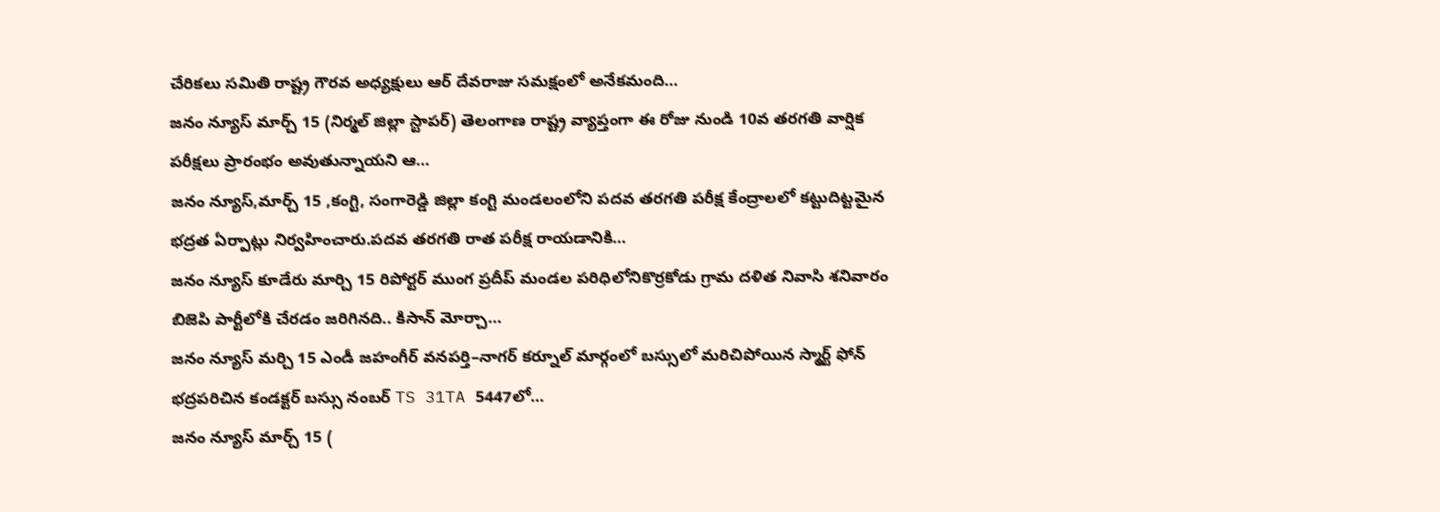చేరికలు సమితి రాష్ట్ర గౌరవ అధ్యక్షులు ఆర్ దేవరాజు సమక్షంలో అనేకమంది…
జనం న్యూస్ మార్చ్ 15 (నిర్మల్ జిల్లా స్టాపర్) తెలంగాణ రాష్ట్ర వ్యాప్తంగా ఈ రోజు నుండి 10వ తరగతి వార్షిక పరీక్షలు ప్రారంభం అవుతున్నాయని ఆ…
జనం న్యూస్,మార్చ్ 15 ,కంగ్టి, సంగారెడ్డి జిల్లా కంగ్టి మండలంలోని పదవ తరగతి పరీక్ష కేంద్రాలలో కట్టుదిట్టమైన భద్రత ఏర్పాట్లు నిర్వహించారు.పదవ తరగతి రాత పరీక్ష రాయడానికి…
జనం న్యూస్ కూడేరు మార్చి 15 రిపోర్టర్ ముంగ ప్రదీప్ మండల పరిధిలోనికొర్రకోడు గ్రామ దళిత నివాసి శనివారం బిజెపి పార్టీలోకి చేరడం జరిగినది.. కిసాన్ మోర్చా…
జనం న్యూస్ మర్చి 15 ఎండీ జహంగీర్ వనపర్తి–నాగర్ కర్నూల్ మార్గంలో బస్సులో మరిచిపోయిన స్మార్ట్ ఫోన్ భద్రపరిచిన కండక్టర్ బస్సు నంబర్ TS 31TA 5447లో…
జనం న్యూస్ మార్చ్ 15 (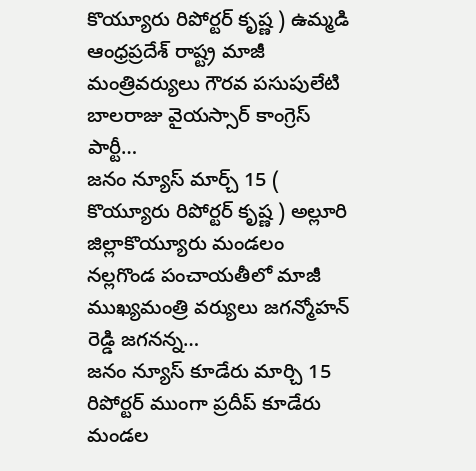కొయ్యూరు రిపోర్టర్ కృష్ణ ) ఉమ్మడి ఆంధ్రప్రదేశ్ రాష్ట్ర మాజీ మంత్రివర్యులు గౌరవ పసుపులేటి బాలరాజు వైయస్సార్ కాంగ్రెస్ పార్టీ…
జనం న్యూస్ మార్చ్ 15 ( కొయ్యూరు రిపోర్టర్ కృష్ణ ) అల్లూరి జిల్లాకొయ్యూరు మండలం నల్లగొండ పంచాయతీలో మాజీ ముఖ్యమంత్రి వర్యులు జగన్మోహన్ రెడ్డి జగనన్న…
జనం న్యూస్ కూడేరు మార్చి 15 రిపోర్టర్ ముంగా ప్రదీప్ కూడేరు మండల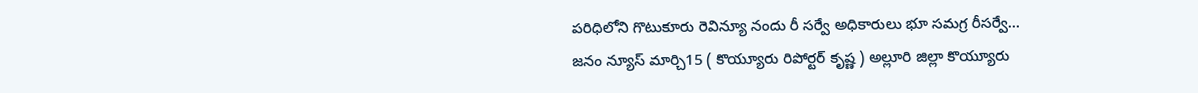పరిధిలోని గొటుకూరు రెవిన్యూ నందు రీ సర్వే అధికారులు భూ సమగ్ర రీసర్వే…
జనం న్యూస్ మార్చి15 ( కొయ్యూరు రిపోర్టర్ కృష్ణ ) అల్లూరి జిల్లా కొయ్యూరు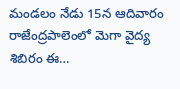మండలం నేడు 15న ఆదివారం రాజేంద్రపాలెంలో మెగా వైద్య శిబిరం ఈ…